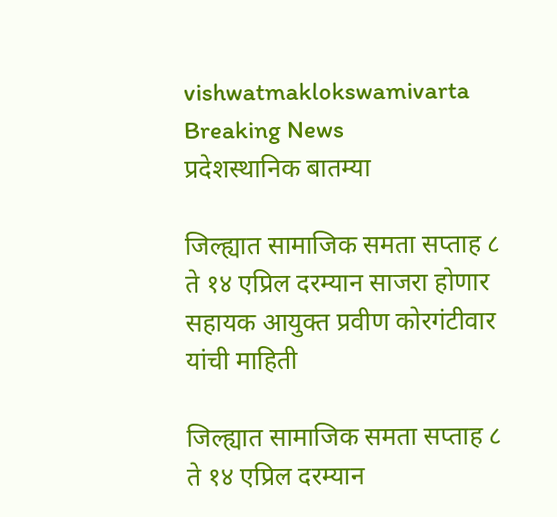vishwatmaklokswamivarta
Breaking News
प्रदेशस्थानिक बातम्या

जिल्ह्यात सामाजिक समता सप्ताह ८ ते १४ एप्रिल दरम्यान साजरा होणार सहायक आयुक्त प्रवीण कोरगंटीवार यांची माहिती

जिल्ह्यात सामाजिक समता सप्ताह ८ ते १४ एप्रिल दरम्यान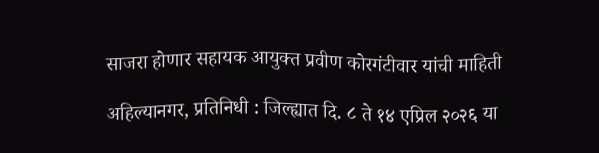साजरा होणार सहायक आयुक्त प्रवीण कोरगंटीवार यांची माहिती

अहिल्यानगर, प्रतिनिधी : जिल्ह्यात दि. ८ ते १४ एप्रिल २०२६ या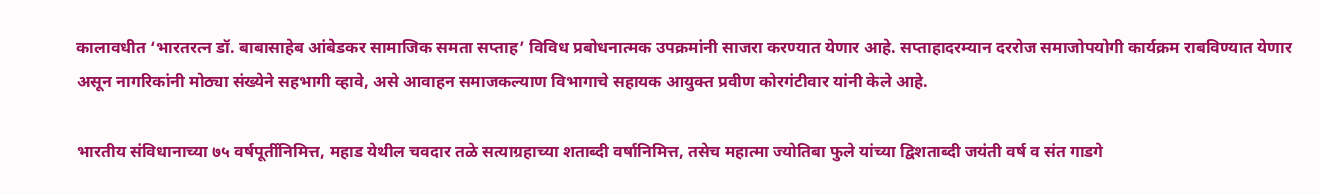कालावधीत ‘भारतरत्न डॉ. बाबासाहेब आंबेडकर सामाजिक समता सप्ताह’ विविध प्रबोधनात्मक उपक्रमांनी साजरा करण्यात येणार आहे. सप्ताहादरम्यान दररोज समाजोपयोगी कार्यक्रम राबविण्यात येणार असून नागरिकांनी मोठ्या संख्येने सहभागी व्हावे, असे आवाहन समाजकल्याण विभागाचे सहायक आयुक्त प्रवीण कोरगंटीवार यांनी केले आहे.

भारतीय संविधानाच्या ७५ वर्षपूर्तीनिमित्त, महाड येथील चवदार तळे सत्याग्रहाच्या शताब्दी वर्षानिमित्त, तसेच महात्मा ज्योतिबा फुले यांच्या द्विशताब्दी जयंती वर्ष व संत गाडगे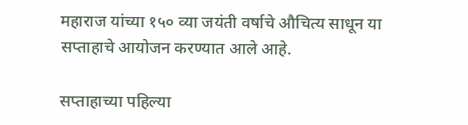महाराज यांच्या १५० व्या जयंती वर्षाचे औचित्य साधून या सप्ताहाचे आयोजन करण्यात आले आहे.

सप्ताहाच्या पहिल्या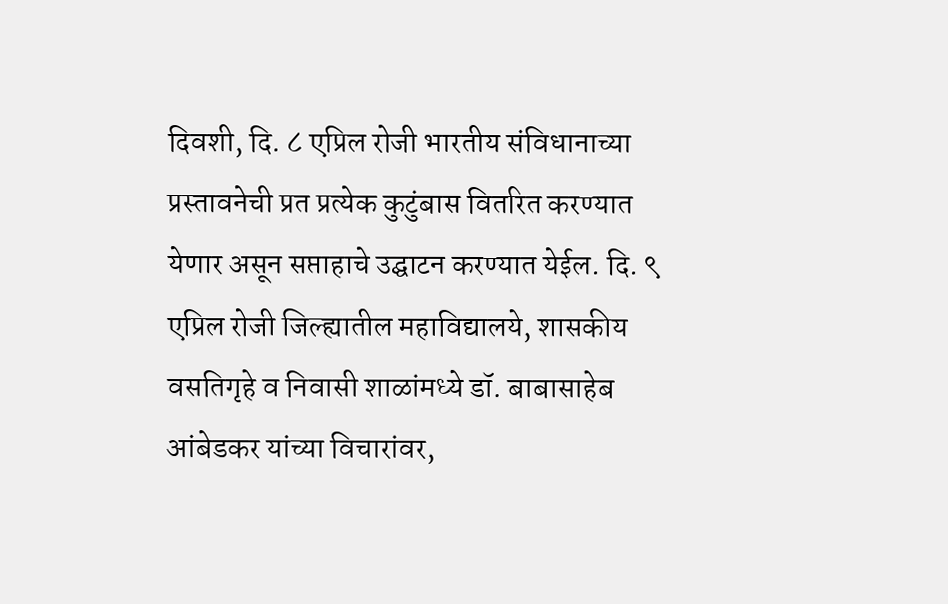दिवशी, दि. ८ एप्रिल रोजी भारतीय संविधानाच्या प्रस्तावनेची प्रत प्रत्येक कुटुंबास वितरित करण्यात येणार असून सप्ताहाचे उद्घाटन करण्यात येईल. दि. ९ एप्रिल रोजी जिल्ह्यातील महाविद्यालये, शासकीय वसतिगृहे व निवासी शाळांमध्ये डॉ. बाबासाहेब आंबेडकर यांच्या विचारांवर,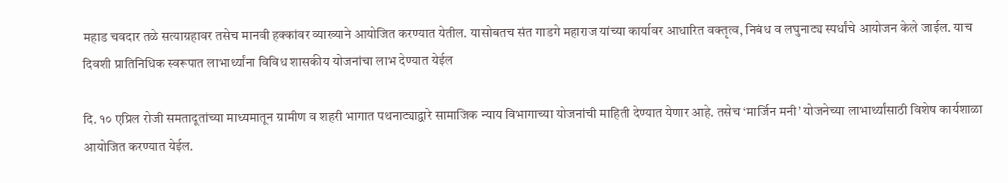महाड चवदार तळे सत्याग्रहावर तसेच मानवी हक्कांवर व्याख्याने आयोजित करण्यात येतील. यासोबतच संत गाडगे महाराज यांच्या कार्यावर आधारित वक्तृत्व, निबंध व लघुनाट्य स्पर्धांचे आयोजन केले जाईल. याच दिवशी प्रातिनिधिक स्वरूपात लाभार्थ्यांना विविध शासकीय योजनांचा लाभ देण्यात येईल

दि. १० एप्रिल रोजी समतादूतांच्या माध्यमातून ग्रामीण व शहरी भागात पथनाट्याद्वारे सामाजिक न्याय विभागाच्या योजनांची माहिती देण्यात येणार आहे. तसेच ‘मार्जिन मनी’ योजनेच्या लाभार्थ्यांसाठी विशेष कार्यशाळा आयोजित करण्यात येईल.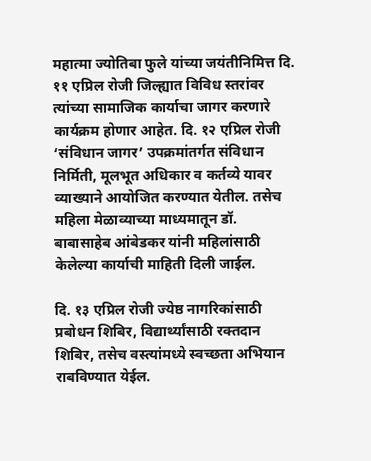महात्मा ज्योतिबा फुले यांच्या जयंतीनिमित्त दि. ११ एप्रिल रोजी जिल्ह्यात विविध स्तरांवर त्यांच्या सामाजिक कार्याचा जागर करणारे कार्यक्रम होणार आहेत. दि. १२ एप्रिल रोजी ‘संविधान जागर’ उपक्रमांतर्गत संविधान निर्मिती, मूलभूत अधिकार व कर्तव्ये यावर व्याख्याने आयोजित करण्यात येतील. तसेच महिला मेळाव्याच्या माध्यमातून डॉ. बाबासाहेब आंबेडकर यांनी महिलांसाठी केलेल्या कार्याची माहिती दिली जाईल.

दि. १३ एप्रिल रोजी ज्येष्ठ नागरिकांसाठी प्रबोधन शिबिर, विद्यार्थ्यांसाठी रक्तदान शिबिर, तसेच वस्त्यांमध्ये स्वच्छता अभियान राबविण्यात येईल.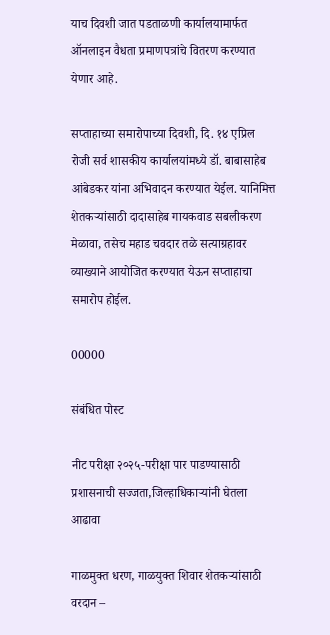याच दिवशी जात पडताळणी कार्यालयामार्फत ऑनलाइन वैधता प्रमाणपत्रांचे वितरण करण्यात येणार आहे.

सप्ताहाच्या समारोपाच्या दिवशी, दि. १४ एप्रिल रोजी सर्व शासकीय कार्यालयांमध्ये डॉ. बाबासाहेब आंबेडकर यांना अभिवादन करण्यात येईल. यानिमित्त शेतकऱ्यांसाठी दादासाहेब गायकवाड सबलीकरण मेळावा, तसेच महाड चवदार तळे सत्याग्रहावर व्याख्याने आयोजित करण्यात येऊन सप्ताहाचा समारोप होईल.

00000

संबंधित पोस्ट

नीट परीक्षा २०२५-परीक्षा पार पाडण्यासाठी प्रशासनाची सज्जता,जिल्हाधिकाऱ्यांनी घेतला आढावा

गाळमुक्त धरण, गाळयुक्त शिवार शेतकऱ्यांसाठी वरदान –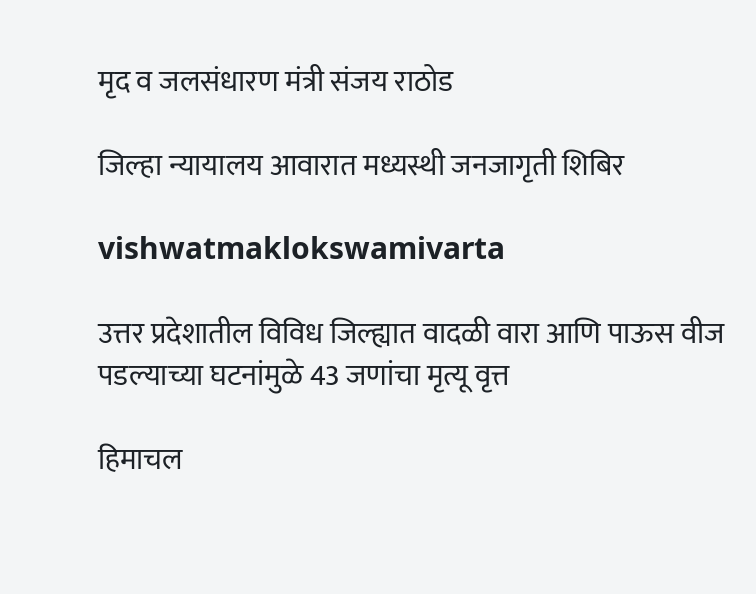मृद व जलसंधारण मंत्री संजय राठोड

जिल्हा न्यायालय आवारात मध्यस्थी जनजागृती शिबिर

vishwatmaklokswamivarta

उत्तर प्रदेशातील विविध जिल्ह्यात वादळी वारा आणि पाऊस वीज पडल्याच्या घटनांमुळे 43 जणांचा मृत्यू वृत्त

हिमाचल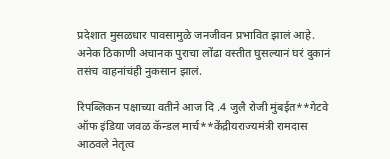प्रदेशात मुसळधार पावसामुळे जनजीवन प्रभावित झालं आहे. अनेक ठिकाणी अचानक पुराचा लोंढा वस्तीत घुसल्यानं घरं दुकानं तसंच वाहनांचंही नुकसान झालं.

रिपब्लिकन पक्षाच्या वतीने आज दि .4 जुलै रोजी मुंबईत**गेटवे ऑफ इंडिया जवळ कॅन्डल मार्च**केंद्रीयराज्यमंत्री रामदास आठवले नेतृत्व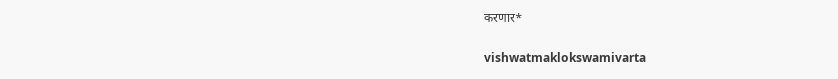करणार*

vishwatmaklokswamivarta